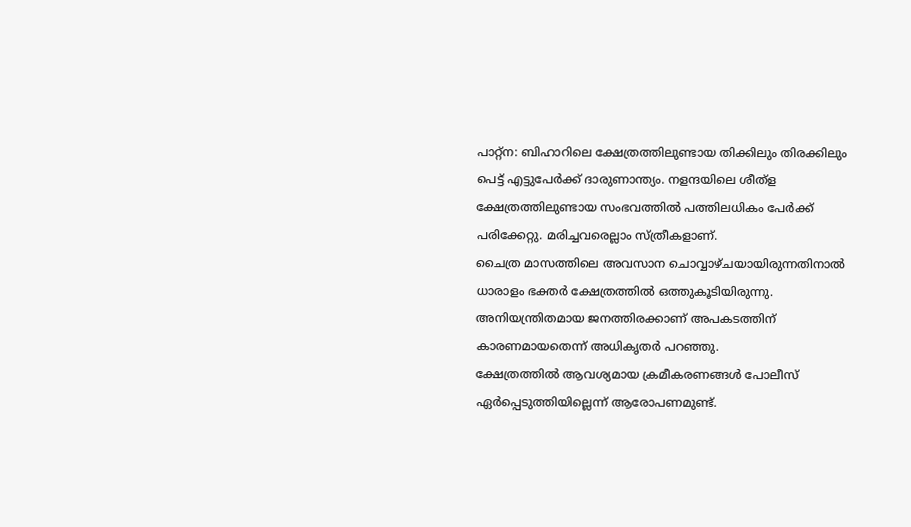പാറ്റ്ന: ബിഹാറിലെ ക്ഷേത്രത്തിലുണ്ടായ തിക്കിലും തിരക്കിലും പെട്ട് എട്ടുപേർക്ക് ദാരുണാന്ത്യം. നളന്ദയിലെ ശീത്ള ക്ഷേത്രത്തിലുണ്ടായ സംഭവത്തിൽ പത്തിലധികം പേർക്ക് പരിക്കേറ്റു. മരിച്ചവരെല്ലാം സ്ത്രീകളാണ്.
ചൈത്ര മാസത്തിലെ അവസാന ചൊവ്വാഴ്ചയായിരുന്നതിനാൽ ധാരാളം ഭക്തർ ക്ഷേത്രത്തിൽ ഒത്തുകൂടിയിരുന്നു. അനിയന്ത്രിതമായ ജനത്തിരക്കാണ് അപകടത്തിന് കാരണമായതെന്ന് അധികൃതർ പറഞ്ഞു.
ക്ഷേത്രത്തിൽ ആവശ്യമായ ക്രമീകരണങ്ങൾ പോലീസ് ഏർപ്പെടുത്തിയില്ലെന്ന് ആരോപണമുണ്ട്.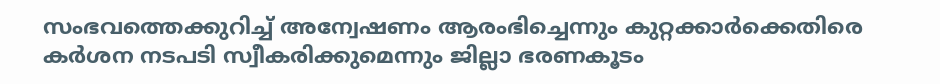സംഭവത്തെക്കുറിച്ച് അന്വേഷണം ആരംഭിച്ചെന്നും കുറ്റക്കാർക്കെതിരെ കർശന നടപടി സ്വീകരിക്കുമെന്നും ജില്ലാ ഭരണകൂടം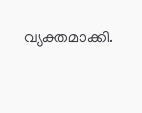വ്യക്തമാക്കി.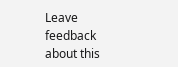Leave feedback about this